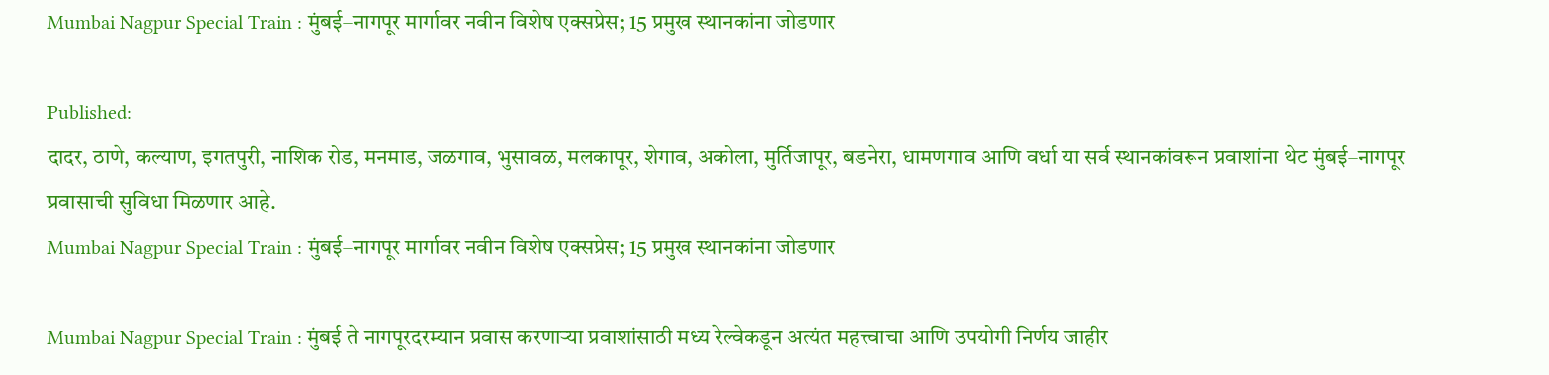Mumbai Nagpur Special Train : मुंबई–नागपूर मार्गावर नवीन विशेष एक्सप्रेस; 15 प्रमुख स्थानकांना जोडणार

Published:
दादर, ठाणे, कल्याण, इगतपुरी, नाशिक रोड, मनमाड, जळगाव, भुसावळ, मलकापूर, शेगाव, अकोला, मुर्तिजापूर, बडनेरा, धामणगाव आणि वर्धा या सर्व स्थानकांवरून प्रवाशांना थेट मुंबई–नागपूर प्रवासाची सुविधा मिळणार आहे.
Mumbai Nagpur Special Train : मुंबई–नागपूर मार्गावर नवीन विशेष एक्सप्रेस; 15 प्रमुख स्थानकांना जोडणार

Mumbai Nagpur Special Train : मुंबई ते नागपूरदरम्यान प्रवास करणाऱ्या प्रवाशांसाठी मध्य रेल्वेकडून अत्यंत महत्त्वाचा आणि उपयोगी निर्णय जाहीर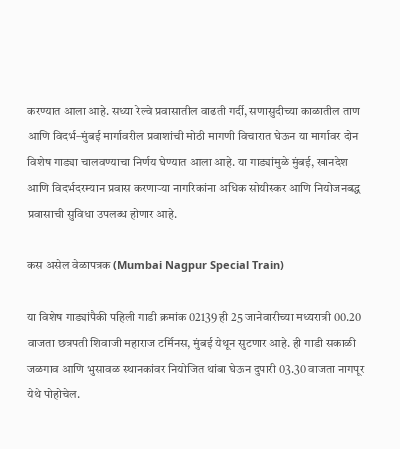करण्यात आला आहे. सध्या रेल्वे प्रवासातील वाढती गर्दी, सणासुदीच्या काळातील ताण आणि विदर्भ–मुंबई मार्गावरील प्रवाशांची मोठी मागणी विचारात घेऊन या मार्गावर दोन विशेष गाड्या चालवण्याचा निर्णय घेण्यात आला आहे. या गाड्यांमुळे मुंबई, खानदेश आणि विदर्भदरम्यान प्रवास करणाऱ्या नागरिकांना अधिक सोयीस्कर आणि नियोजनबद्ध प्रवासाची सुविधा उपलब्ध होणार आहे.

कस असेल वेळापत्रक (Mumbai Nagpur Special Train)

या विशेष गाड्यांपैकी पहिली गाडी क्रमांक 02139 ही 25 जानेवारीच्या मध्यरात्री 00.20 वाजता छत्रपती शिवाजी महाराज टर्मिनस, मुंबई येथून सुटणार आहे. ही गाडी सकाळी जळगाव आणि भुसावळ स्थानकांवर नियोजित थांबा घेऊन दुपारी 03.30 वाजता नागपूर येथे पोहोचेल.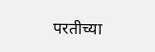परतीच्या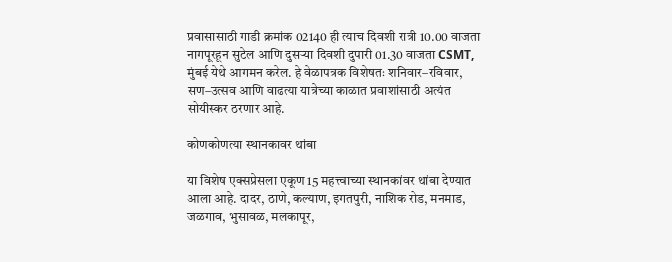प्रवासासाठी गाडी क्रमांक 02140 ही त्याच दिवशी रात्री 10.00 वाजता नागपूरहून सुटेल आणि दुसऱ्या दिवशी दुपारी 01.30 वाजता CSMT, मुंबई येथे आगमन करेल. हे वेळापत्रक विशेषतः शनिवार–रविवार, सण–उत्सव आणि वाढत्या यात्रेच्या काळात प्रवाशांसाठी अत्यंत सोयीस्कर ठरणार आहे.

कोणकोणत्या स्थानकावर थांबा

या विशेष एक्सप्रेसला एकूण 15 महत्त्वाच्या स्थानकांवर थांबा देण्यात आला आहे. दादर, ठाणे, कल्याण, इगतपुरी, नाशिक रोड, मनमाड, जळगाव, भुसावळ, मलकापूर,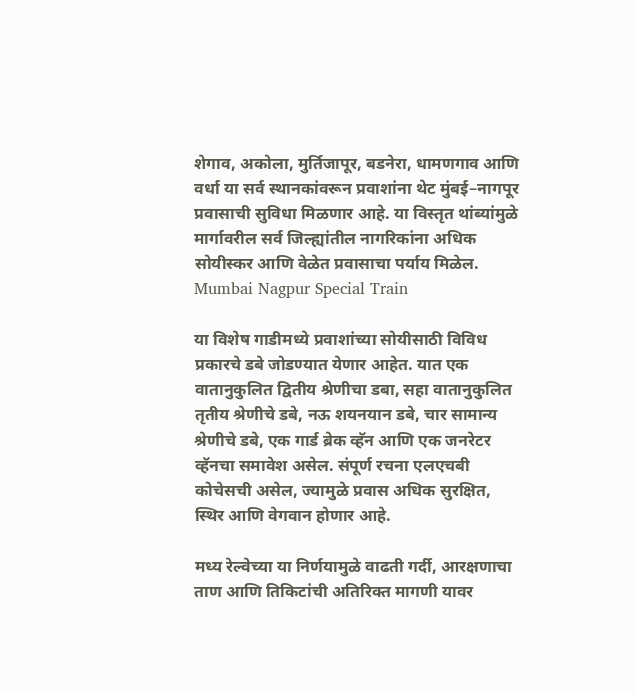शेगाव, अकोला, मुर्तिजापूर, बडनेरा, धामणगाव आणि वर्धा या सर्व स्थानकांवरून प्रवाशांना थेट मुंबई–नागपूर प्रवासाची सुविधा मिळणार आहे. या विस्तृत थांब्यांमुळे मार्गावरील सर्व जिल्ह्यांतील नागरिकांना अधिक सोयीस्कर आणि वेळेत प्रवासाचा पर्याय मिळेल. Mumbai Nagpur Special Train

या विशेष गाडीमध्ये प्रवाशांच्या सोयीसाठी विविध प्रकारचे डबे जोडण्यात येणार आहेत. यात एक वातानुकुलित द्वितीय श्रेणीचा डबा, सहा वातानुकुलित तृतीय श्रेणीचे डबे, नऊ शयनयान डबे, चार सामान्य श्रेणीचे डबे, एक गार्ड ब्रेक व्हॅन आणि एक जनरेटर व्हॅनचा समावेश असेल. संपूर्ण रचना एलएचबी कोचेसची असेल, ज्यामुळे प्रवास अधिक सुरक्षित, स्थिर आणि वेगवान होणार आहे.

मध्य रेल्वेच्या या निर्णयामुळे वाढती गर्दी, आरक्षणाचा ताण आणि तिकिटांची अतिरिक्त मागणी यावर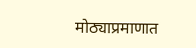मोठ्याप्रमाणात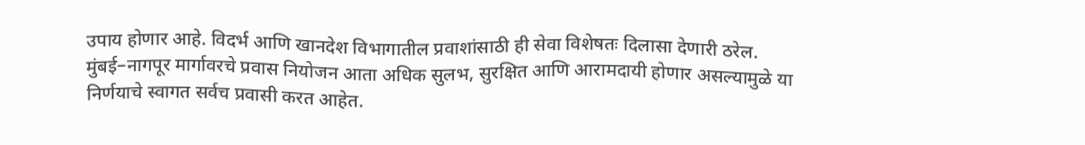उपाय होणार आहे. विदर्भ आणि खानदेश विभागातील प्रवाशांसाठी ही सेवा विशेषतः दिलासा देणारी ठरेल. मुंबई–नागपूर मार्गावरचे प्रवास नियोजन आता अधिक सुलभ, सुरक्षित आणि आरामदायी होणार असल्यामुळे या निर्णयाचे स्वागत सर्वच प्रवासी करत आहेत.